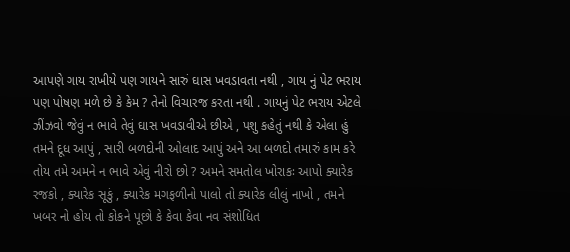આપણે ગાય રાખીયે પણ ગાયને સારું ઘાસ ખવડાવતા નથી , ગાય નું પેટ ભરાય પણ પોષણ મળે છે કે કેમ ? તેનો વિચારજ કરતા નથી . ગાયનું પેટ ભરાય એટલે ઝીંઝવો જેવું ન ભાવે તેવું ઘાસ ખવડાવીએ છીએ , પશુ કહેતું નથી કે એલા હું તમને દૂધ આપું , સારી બળદોની ઓલાદ આપું અને આ બળદો તમારું કામ કરે તોય તમે અમને ન ભાવે એવું નીરો છો ? અમને સમતોલ ખોરાકઃ આપો ક્યારેક રજકો , ક્યારેક સૂકું , ક્યારેક મગફળીનો પાલો તો ક્યારેક લીલું નાખો , તમને ખબર નો હોય તો કોકને પૂછો કે કેવા કેવા નવ સંશોધિત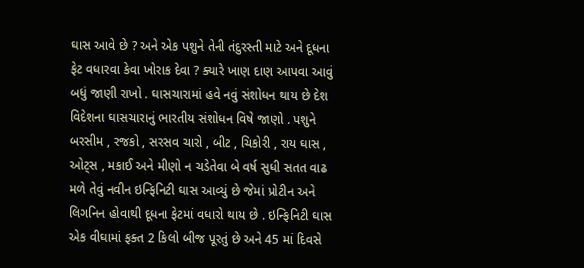ઘાસ આવે છે ? અને એક પશુને તેની તંદુરસ્તી માટે અને દૂધના ફેટ વધારવા કેવા ખોરાક દેવા ? ક્યારે ખાણ દાણ આપવા આવું બધું જાણી રાખો . ઘાસચારામાં હવે નવું સંશોધન થાય છે દેશ વિદેશના ઘાસચારાનું ભારતીય સંશોધન વિષે જાણો . પશુને બરસીમ , રજકો , સરસવ ચારો , બીટ , ચિકોરી , રાય ઘાસ , ઓટ્સ , મકાઈ અને મીણો ન ચડેતેવા બે વર્ષ સુધી સતત વાઢ મળે તેવું નવીન ઇન્ફિનિટી ઘાસ આવ્યું છે જેમાં પ્રોટીન અને લિગનિન હોવાથી દૂધના ફેટમાં વધારો થાય છે . ઇન્ફિનિટી ઘાસ એક વીઘામાં ફક્ત 2 કિલો બીજ પૂરતું છે અને 45 માં દિવસે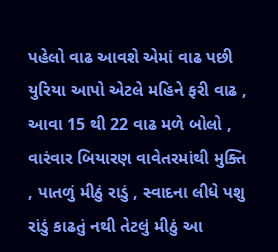પહેલો વાઢ આવશે એમાં વાઢ પછી યુરિયા આપો એટલે મહિને ફરી વાઢ , આવા 15 થી 22 વાઢ મળે બોલો , વારંવાર બિયારણ વાવેતરમાંથી મુક્તિ , પાતળું મીઠું રાડું , સ્વાદના લીધે પશુ રાંડું કાઢતું નથી તેટલું મીઠું આ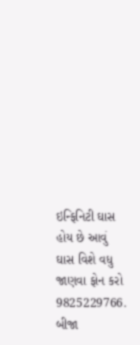ઇન્ફિનિટી ઘાસ હોય છે આવું ઘાસ વિશે વધુ જાણવા ફોન કરો 9825229766. બીજા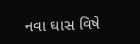નવા ઘાસ વિષે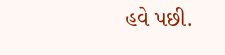હવે પછી.